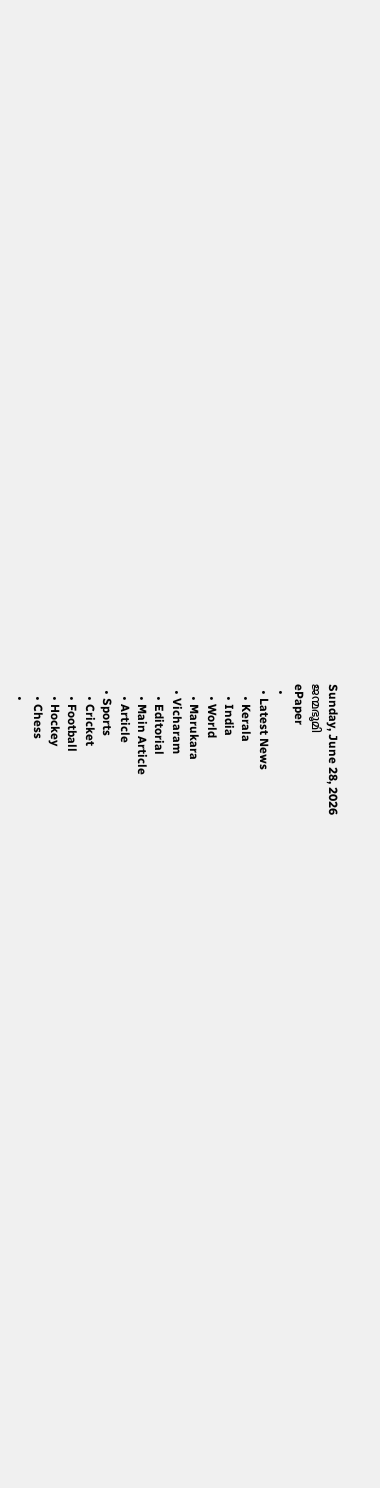Sunday, June 28, 2026
ജന്മഭൂമി
ePaper
  •
  • Latest News
    • Kerala
    • India
    • World
    • Marukara
  • Vicharam
    • Editorial
    • Main Article
    • Article
  • Sports
    • Cricket
    • Football
    • Hockey
    • Chess
    •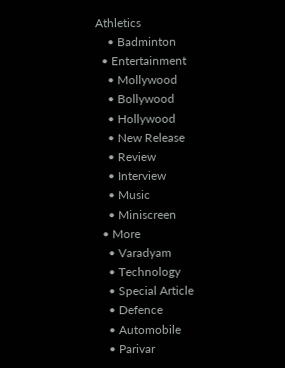Athletics
    • Badminton
  • Entertainment
    • Mollywood
    • Bollywood
    • Hollywood
    • New Release
    • Review
    • Interview
    • Music
    • Miniscreen
  • More
    • Varadyam
    • Technology
    • Special Article
    • Defence
    • Automobile
    • Parivar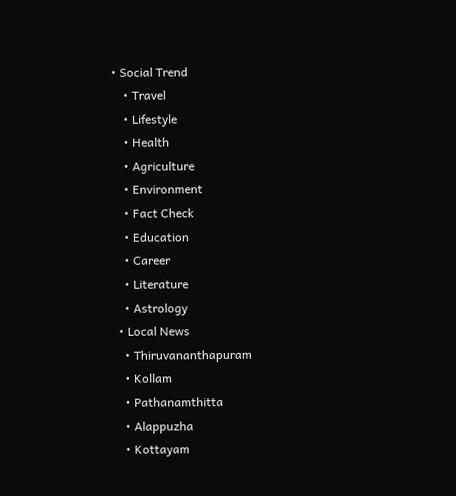• Social Trend
    • Travel
    • Lifestyle
    • Health
    • Agriculture
    • Environment
    • Fact Check
    • Education
    • Career
    • Literature
    • Astrology
  • Local News
    • Thiruvananthapuram
    • Kollam
    • Pathanamthitta
    • Alappuzha
    • Kottayam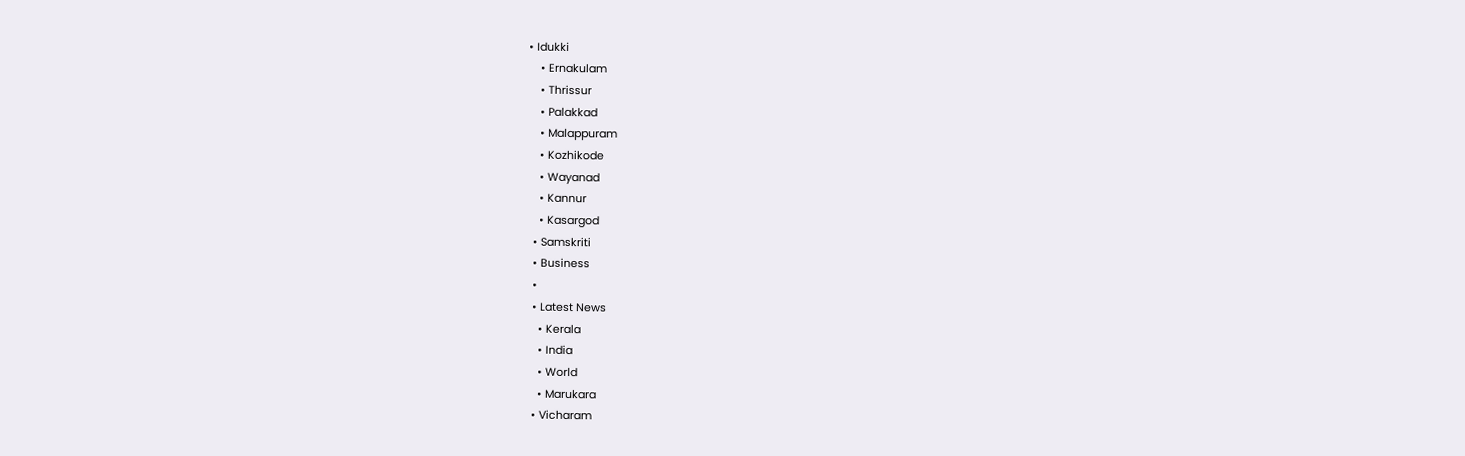• Idukki
    • Ernakulam
    • Thrissur
    • Palakkad
    • Malappuram
    • Kozhikode
    • Wayanad
    • Kannur
    • Kasargod
  • Samskriti
  • Business
  •
  • Latest News
    • Kerala
    • India
    • World
    • Marukara
  • Vicharam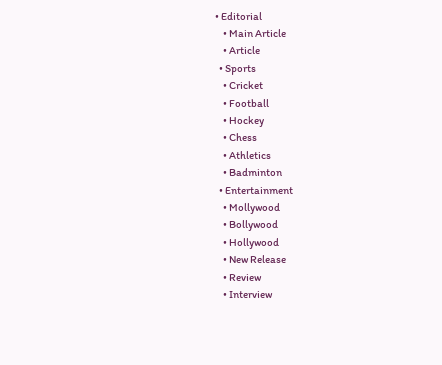• Editorial
    • Main Article
    • Article
  • Sports
    • Cricket
    • Football
    • Hockey
    • Chess
    • Athletics
    • Badminton
  • Entertainment
    • Mollywood
    • Bollywood
    • Hollywood
    • New Release
    • Review
    • Interview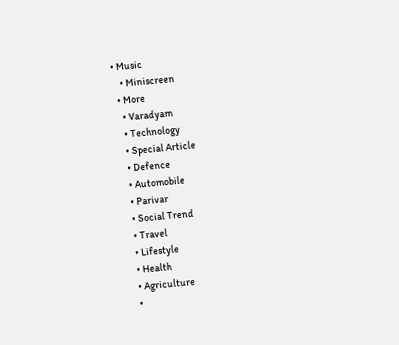• Music
    • Miniscreen
  • More
    • Varadyam
    • Technology
    • Special Article
    • Defence
    • Automobile
    • Parivar
    • Social Trend
    • Travel
    • Lifestyle
    • Health
    • Agriculture
    •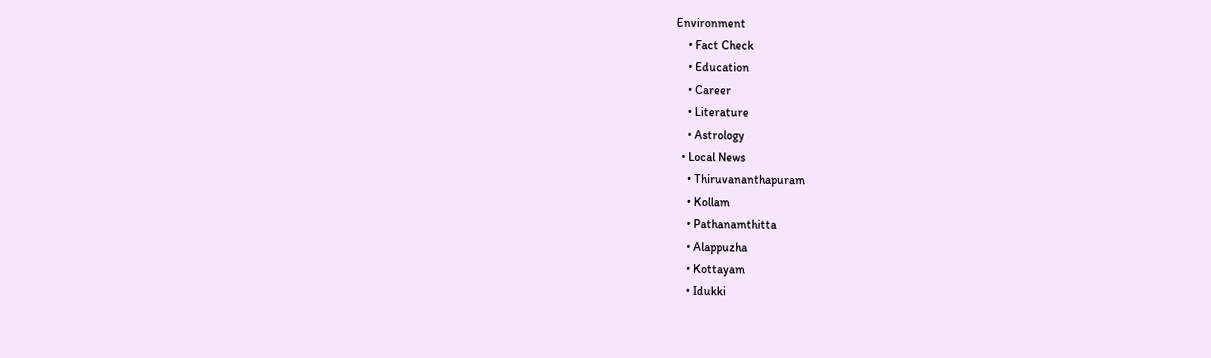Environment
    • Fact Check
    • Education
    • Career
    • Literature
    • Astrology
  • Local News
    • Thiruvananthapuram
    • Kollam
    • Pathanamthitta
    • Alappuzha
    • Kottayam
    • Idukki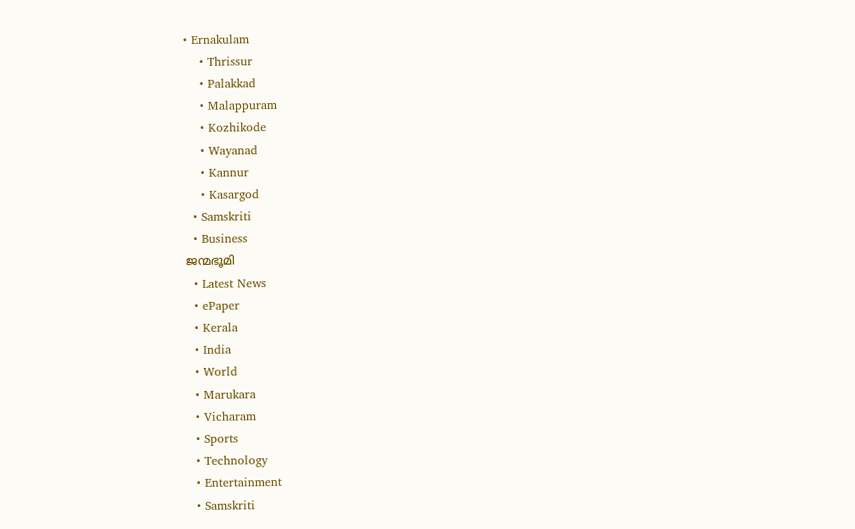• Ernakulam
    • Thrissur
    • Palakkad
    • Malappuram
    • Kozhikode
    • Wayanad
    • Kannur
    • Kasargod
  • Samskriti
  • Business
ജന്മഭൂമി
  • Latest News
  • ePaper
  • Kerala
  • India
  • World
  • Marukara
  • Vicharam
  • Sports
  • Technology
  • Entertainment
  • Samskriti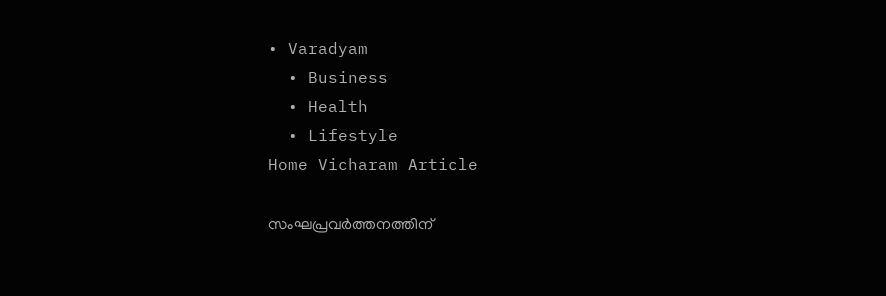• Varadyam
  • Business
  • Health
  • Lifestyle
Home Vicharam Article

സംഘപ്രവര്‍ത്തനത്തിന്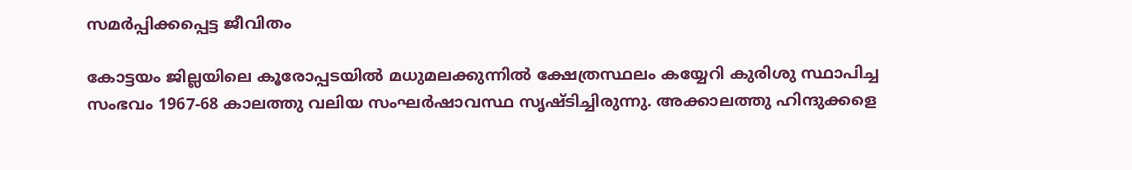സമര്‍പ്പിക്കപ്പെട്ട ജീവിതം

കോട്ടയം ജില്ലയിലെ കൂരോപ്പടയില്‍ മധുമലക്കുന്നില്‍ ക്ഷേത്രസ്ഥലം കയ്യേറി കുരിശു സ്ഥാപിച്ച സംഭവം 1967-68 കാലത്തു വലിയ സംഘര്‍ഷാവസ്ഥ സൃഷ്ടിച്ചിരുന്നു. അക്കാലത്തു ഹിന്ദുക്കളെ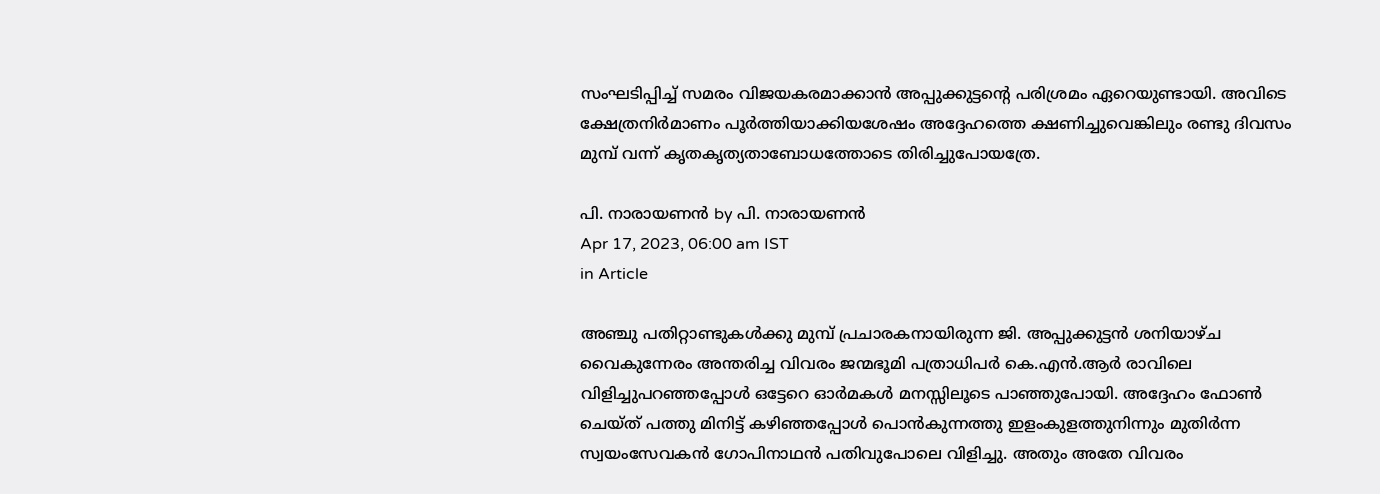സംഘടിപ്പിച്ച് സമരം വിജയകരമാക്കാന്‍ അപ്പുക്കുട്ടന്റെ പരിശ്രമം ഏറെയുണ്ടായി. അവിടെ ക്ഷേത്രനിര്‍മാണം പൂര്‍ത്തിയാക്കിയശേഷം അദ്ദേഹത്തെ ക്ഷണിച്ചുവെങ്കിലും രണ്ടു ദിവസം മുമ്പ് വന്ന് കൃതകൃത്യതാബോധത്തോടെ തിരിച്ചുപോയത്രേ.

പി. നാരായണന്‍ by പി. നാരായണന്‍
Apr 17, 2023, 06:00 am IST
in Article

അഞ്ചു പതിറ്റാണ്ടുകള്‍ക്കു മുമ്പ് പ്രചാരകനായിരുന്ന ജി. അപ്പുക്കുട്ടന്‍ ശനിയാഴ്ച വൈകുന്നേരം അന്തരിച്ച വിവരം ജന്മഭൂമി പത്രാധിപര്‍ കെ.എന്‍.ആര്‍ രാവിലെ വിളിച്ചുപറഞ്ഞപ്പോള്‍ ഒട്ടേറെ ഓര്‍മകള്‍ മനസ്സിലൂടെ പാഞ്ഞുപോയി. അദ്ദേഹം ഫോണ്‍ ചെയ്ത് പത്തു മിനിട്ട് കഴിഞ്ഞപ്പോള്‍ പൊന്‍കുന്നത്തു ഇളംകുളത്തുനിന്നും മുതിര്‍ന്ന സ്വയംസേവകന്‍ ഗോപിനാഥന്‍ പതിവുപോലെ വിളിച്ചു. അതും അതേ വിവരം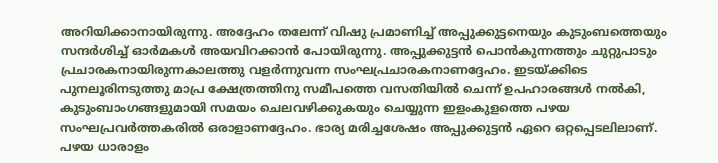അറിയിക്കാനായിരുന്നു. അദ്ദേഹം തലേന്ന് വിഷു പ്രമാണിച്ച് അപ്പുക്കുട്ടനെയും കുടുംബത്തെയും സന്ദര്‍ശിച്ച് ഓര്‍മകള്‍ അയവിറക്കാന്‍ പോയിരുന്നു. അപ്പുക്കുട്ടന്‍ പൊന്‍കുന്നത്തും ചുറ്റുപാടും പ്രചാരകനായിരുന്നകാലത്തു വളര്‍ന്നുവന്ന സംഘപ്രചാരകനാണദ്ദേഹം. ഇടയ്‌ക്കിടെ പുനലൂരിനടുത്തു മാപ്ര ക്ഷേത്രത്തിനു സമീപത്തെ വസതിയില്‍ ചെന്ന് ഉപഹാരങ്ങള്‍ നല്‍കി, കുടുംബാംഗങ്ങളുമായി സമയം ചെലവഴിക്കുകയും ചെയ്യുന്ന ഇളംകുളത്തെ പഴയ സംഘപ്രവര്‍ത്തകരില്‍ ഒരാളാണദ്ദേഹം. ഭാര്യ മരിച്ചശേഷം അപ്പുക്കുട്ടന്‍ ഏറെ ഒറ്റപ്പെടലിലാണ്. പഴയ ധാരാളം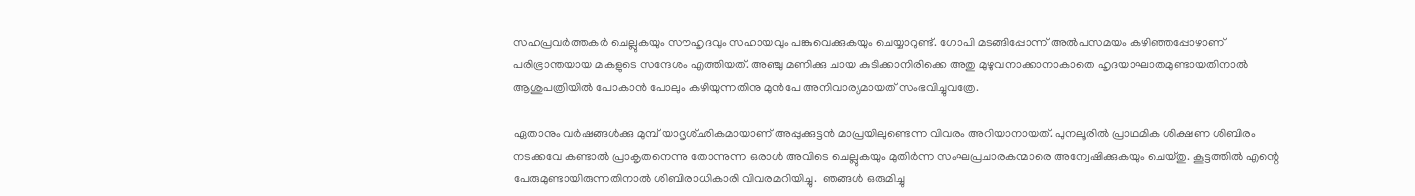സഹപ്രവര്‍ത്തകര്‍ ചെല്ലുകയും സൗഹൃദവും സഹായവും പങ്കുവെക്കുകയും ചെയ്യാറുണ്ട്. ഗോപി മടങ്ങിപ്പോന്ന് അല്‍പസമയം കഴിഞ്ഞപ്പോഴാണ് പരിഭ്രാന്തയായ മകളുടെ സന്ദേശം എത്തിയത്. അഞ്ചു മണിക്കു ചായ കുടിക്കാനിരിക്കെ അതു മുഴുവനാക്കാനാകാതെ ഹൃദയാഘാതമുണ്ടായതിനാല്‍ ആശുപത്രിയില്‍ പോകാന്‍ പോലും കഴിയുന്നതിനു മുന്‍പേ അനിവാര്യമായത് സംഭവിച്ചുവത്രേ.

ഏതാനും വര്‍ഷങ്ങള്‍ക്കു മുമ്പ് യാദൃശ്ഛികമായാണ് അപ്പുക്കുട്ടന്‍ മാപ്രയിലുണ്ടെന്ന വിവരം അറിയാനായത്. പുനലൂരില്‍ പ്രാഥമിക ശിക്ഷണ ശിബിരം നടക്കവേ കണ്ടാല്‍ പ്രാകൃതനെന്നു തോന്നുന്ന ഒരാള്‍ അവിടെ ചെല്ലുകയും മുതിര്‍ന്ന സംഘപ്രചാരകന്മാരെ അന്വേഷിക്കുകയും ചെയ്തു. കൂട്ടത്തില്‍ എന്റെ പേരുമുണ്ടായിരുന്നതിനാല്‍ ശിബിരാധികാരി വിവരമറിയിച്ചു.  ഞങ്ങള്‍ ഒരുമിച്ചു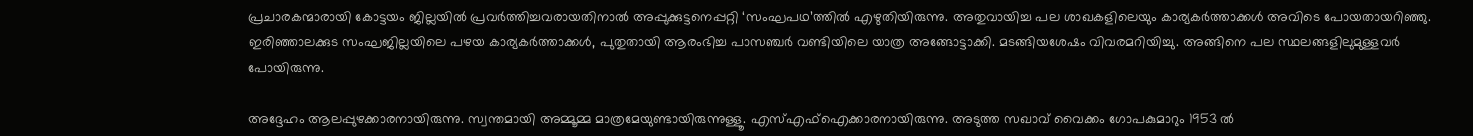പ്രചാരകന്മാരായി കോട്ടയം ജില്ലയില്‍ പ്രവര്‍ത്തിച്ചവരായതിനാല്‍ അപ്പുക്കുട്ടനെപ്പറ്റി ‘സംഘപഥ’ത്തില്‍ എഴുതിയിരുന്നു. അതുവായിച്ച പല ശാഖകളിലെയും കാര്യകര്‍ത്താക്കള്‍ അവിടെ പോയതായറിഞ്ഞു. ഇരിഞ്ഞാലക്കുട സംഘജില്ലയിലെ പഴയ കാര്യകര്‍ത്താക്കള്‍, പുതുതായി ആരംഭിച്ച പാസഞ്ചര്‍ വണ്ടിയിലെ യാത്ര അങ്ങോട്ടാക്കി. മടങ്ങിയശേഷം വിവരമറിയിച്ചു. അങ്ങിനെ പല സ്ഥലങ്ങളിലുമുള്ളവര്‍ പോയിരുന്നു.

അദ്ദേഹം ആലപ്പുഴക്കാരനായിരുന്നു. സ്വന്തമായി അമ്മൂമ്മ മാത്രമേയുണ്ടായിരുന്നുള്ളൂ. എസ്എഫ്‌ഐക്കാരനായിരുന്നു. അടുത്ത സഖാവ് വൈക്കം ഗോപകുമാറും 1953 ല്‍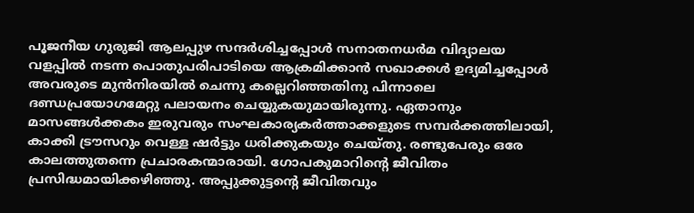പൂജനീയ ഗുരുജി ആലപ്പുഴ സന്ദര്‍ശിച്ചപ്പോള്‍ സനാതനധര്‍മ വിദ്യാലയ വളപ്പില്‍ നടന്ന പൊതുപരിപാടിയെ ആക്രമിക്കാന്‍ സഖാക്കള്‍ ഉദ്യമിച്ചപ്പോള്‍ അവരുടെ മുന്‍നിരയില്‍ ചെന്നു കല്ലെറിഞ്ഞതിനു പിന്നാലെ ദണ്ഡപ്രയോഗമേറ്റു പലായനം ചെയ്യുകയുമായിരുന്നു. ഏതാനും മാസങ്ങള്‍ക്കകം ഇരുവരും സംഘകാര്യകര്‍ത്താക്കളുടെ സമ്പര്‍ക്കത്തിലായി, കാക്കി ട്രൗസറും വെള്ള ഷര്‍ട്ടും ധരിക്കുകയും ചെയ്തു. രണ്ടുപേരും ഒരേ കാലത്തുതന്നെ പ്രചാരകന്മാരായി. ഗോപകുമാറിന്റെ ജീവിതം പ്രസിദ്ധമായിക്കഴിഞ്ഞു. അപ്പുക്കുട്ടന്റെ ജീവിതവും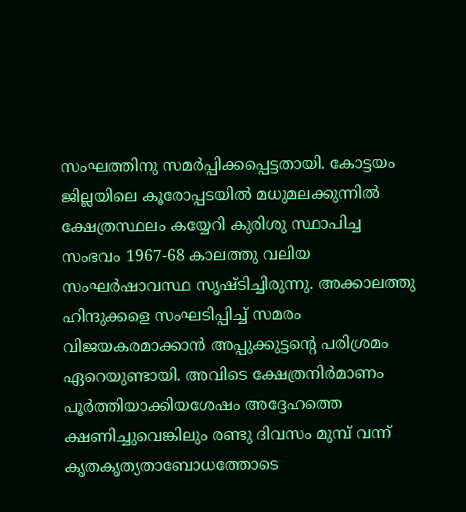സംഘത്തിനു സമര്‍പ്പിക്കപ്പെട്ടതായി. കോട്ടയം ജില്ലയിലെ കൂരോപ്പടയില്‍ മധുമലക്കുന്നില്‍ ക്ഷേത്രസ്ഥലം കയ്യേറി കുരിശു സ്ഥാപിച്ച സംഭവം 1967-68 കാലത്തു വലിയ സംഘര്‍ഷാവസ്ഥ സൃഷ്ടിച്ചിരുന്നു. അക്കാലത്തു ഹിന്ദുക്കളെ സംഘടിപ്പിച്ച് സമരം വിജയകരമാക്കാന്‍ അപ്പുക്കുട്ടന്റെ പരിശ്രമം ഏറെയുണ്ടായി. അവിടെ ക്ഷേത്രനിര്‍മാണം പൂര്‍ത്തിയാക്കിയശേഷം അദ്ദേഹത്തെ ക്ഷണിച്ചുവെങ്കിലും രണ്ടു ദിവസം മുമ്പ് വന്ന് കൃതകൃത്യതാബോധത്തോടെ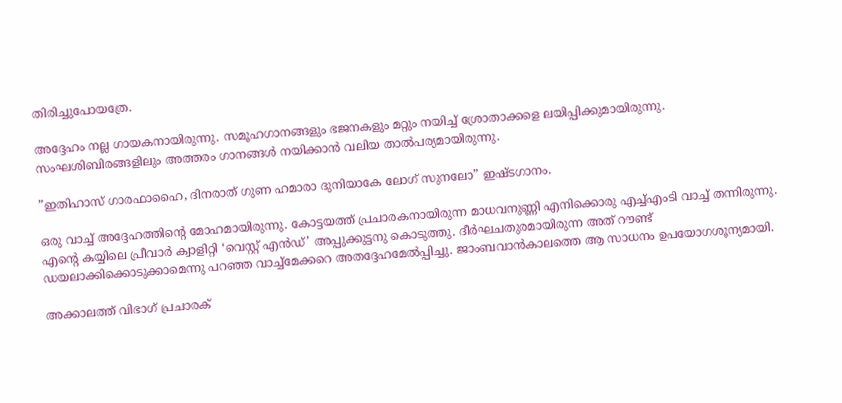തിരിച്ചുപോയത്രേ.

അദ്ദേഹം നല്ല ഗായകനായിരുന്നു. സമൂഹഗാനങ്ങളും ഭജനകളും മറ്റും നയിച്ച് ശ്രോതാക്കളെ ലയിപ്പിക്കുമായിരുന്നു. സംഘശിബിരങ്ങളിലും അത്തരം ഗാനങ്ങള്‍ നയിക്കാന്‍ വലിയ താല്‍പര്യമായിരുന്നു.

”ഇതിഹാസ് ഗാരഫാഹൈ, ദിനരാത് ഗുണ ഹമാരാ ദുനിയാകേ ലോഗ് സുനലോ” ഇഷ്ടഗാനം.

ഒരു വാച്ച് അദ്ദേഹത്തിന്റെ മോഹമായിരുന്നു. കോട്ടയത്ത് പ്രചാരകനായിരുന്ന മാധവനുണ്ണി എനിക്കൊരു എച്ച്എംടി വാച്ച് തന്നിരുന്നു. എന്റെ കയ്യിലെ പ്രീവാര്‍ ക്വാളിറ്റി ‘വെസ്റ്റ് എന്‍ഡ്’ അപ്പുക്കുട്ടനു കൊടുത്തു. ദീര്‍ഘചതുരമായിരുന്ന അത് റൗണ്ട് ഡയലാക്കിക്കൊടുക്കാമെന്നു പറഞ്ഞ വാച്ച്‌മേക്കറെ അതദ്ദേഹമേല്‍പ്പിച്ചു. ജാംബവാന്‍കാലത്തെ ആ സാധനം ഉപയോഗശൂന്യമായി.

അക്കാലത്ത് വിഭാഗ് പ്രചാരക്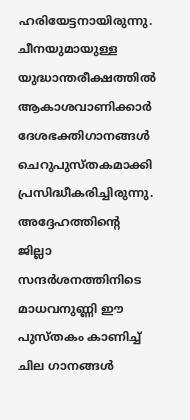ഹരിയേട്ടനായിരുന്നു. ചീനയുമായുള്ള യുദ്ധാന്തരീക്ഷത്തില്‍ ആകാശവാണിക്കാര്‍ ദേശഭക്തിഗാനങ്ങള്‍ ചെറുപുസ്തകമാക്കി പ്രസിദ്ധീകരിച്ചിരുന്നു. അദ്ദേഹത്തിന്റെ ജില്ലാ സന്ദര്‍ശനത്തിനിടെ മാധവനുണ്ണി ഈ പുസ്തകം കാണിച്ച് ചില ഗാനങ്ങള്‍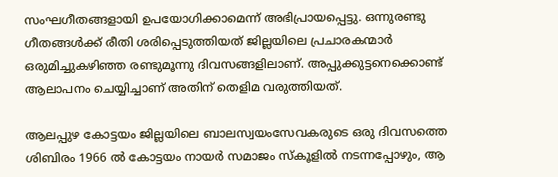സംഘഗീതങ്ങളായി ഉപയോഗിക്കാമെന്ന് അഭിപ്രായപ്പെട്ടു. ഒന്നുരണ്ടു ഗീതങ്ങള്‍ക്ക് രീതി ശരിപ്പെടുത്തിയത് ജില്ലയിലെ പ്രചാരകന്മാര്‍ ഒരുമിച്ചുകഴിഞ്ഞ രണ്ടുമൂന്നു ദിവസങ്ങളിലാണ്. അപ്പുക്കുട്ടനെക്കൊണ്ട് ആലാപനം ചെയ്യിച്ചാണ് അതിന് തെളിമ വരുത്തിയത്.

ആലപ്പുഴ കോട്ടയം ജില്ലയിലെ ബാലസ്വയംസേവകരുടെ ഒരു ദിവസത്തെ ശിബിരം 1966 ല്‍ കോട്ടയം നായര്‍ സമാജം സ്‌കൂളില്‍ നടന്നപ്പോഴും, ആ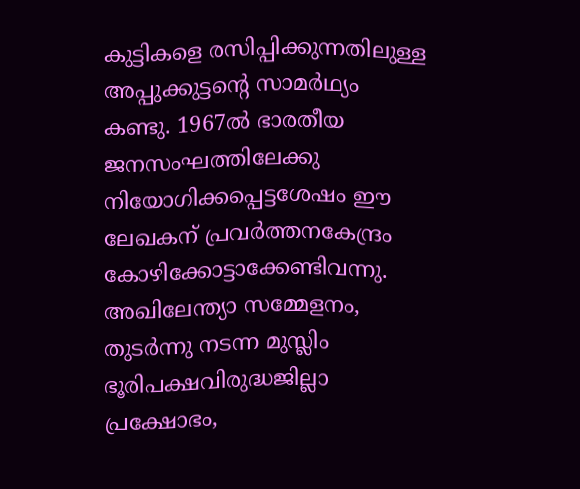കുട്ടികളെ രസിപ്പിക്കുന്നതിലുള്ള അപ്പുക്കുട്ടന്റെ സാമര്‍ഥ്യം കണ്ടു. 1967ല്‍ ഭാരതീയ ജനസംഘത്തിലേക്കു നിയോഗിക്കപ്പെട്ടശേഷം ഈ ലേഖകന് പ്രവര്‍ത്തനകേന്ദ്രം കോഴിക്കോട്ടാക്കേണ്ടിവന്നു. അഖിലേന്ത്യാ സമ്മേളനം, തുടര്‍ന്നു നടന്ന മുസ്ലിം ഭൂരിപക്ഷവിരുദ്ധജില്ലാ പ്രക്ഷോഭം,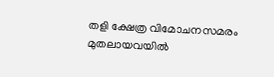തളി ക്ഷേത്ര വിമോചനസമരം മുതലായവയില്‍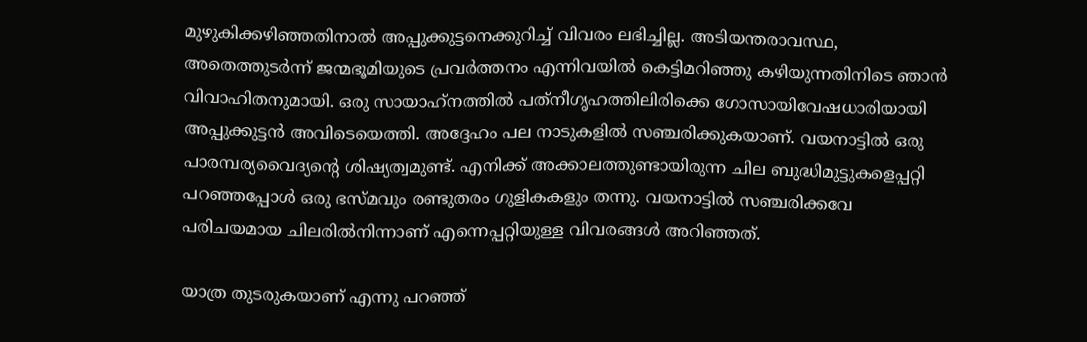മുഴുകിക്കഴിഞ്ഞതിനാല്‍ അപ്പുക്കുട്ടനെക്കുറിച്ച് വിവരം ലഭിച്ചില്ല. അടിയന്തരാവസ്ഥ, അതെത്തുടര്‍ന്ന് ജന്മഭൂമിയുടെ പ്രവര്‍ത്തനം എന്നിവയില്‍ കെട്ടിമറിഞ്ഞു കഴിയുന്നതിനിടെ ഞാന്‍ വിവാഹിതനുമായി. ഒരു സായാഹ്‌നത്തില്‍ പത്‌നീഗൃഹത്തിലിരിക്കെ ഗോസായിവേഷധാരിയായി അപ്പുക്കുട്ടന്‍ അവിടെയെത്തി. അദ്ദേഹം പല നാടുകളില്‍ സഞ്ചരിക്കുകയാണ്. വയനാട്ടില്‍ ഒരു പാരമ്പര്യവൈദ്യന്റെ ശിഷ്യത്വമുണ്ട്. എനിക്ക് അക്കാലത്തുണ്ടായിരുന്ന ചില ബുദ്ധിമുട്ടുകളെപ്പറ്റി പറഞ്ഞപ്പോള്‍ ഒരു ഭസ്മവും രണ്ടുതരം ഗുളികകളും തന്നു. വയനാട്ടില്‍ സഞ്ചരിക്കവേ പരിചയമായ ചിലരില്‍നിന്നാണ് എന്നെപ്പറ്റിയുള്ള വിവരങ്ങള്‍ അറിഞ്ഞത്.

യാത്ര തുടരുകയാണ് എന്നു പറഞ്ഞ്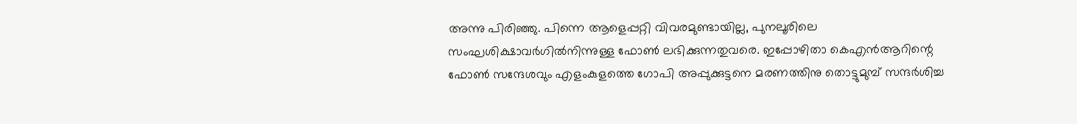അന്നു പിരിഞ്ഞു. പിന്നെ ആളെപ്പറ്റി വിവരമുണ്ടായില്ല, പുനലൂരിലെ സംഘശിക്ഷാവര്‍ഗില്‍നിന്നുള്ള ഫോണ്‍ ലഭിക്കുന്നതുവരെ. ഇപ്പോഴിതാ കെഎന്‍ആറിന്റെ ഫോണ്‍ സന്ദേശവും എളംകുളത്തെ ഗോപി അപ്പുക്കുട്ടനെ മരണത്തിനു തൊട്ടുമുമ്പ് സന്ദര്‍ശിച്ച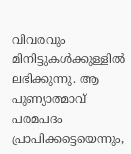വിവരവും മിനിട്ടുകള്‍ക്കുള്ളില്‍ ലഭിക്കുന്നു. ആ പുണ്യാത്മാവ് പരമപദം പ്രാപിക്കട്ടെയെന്നും,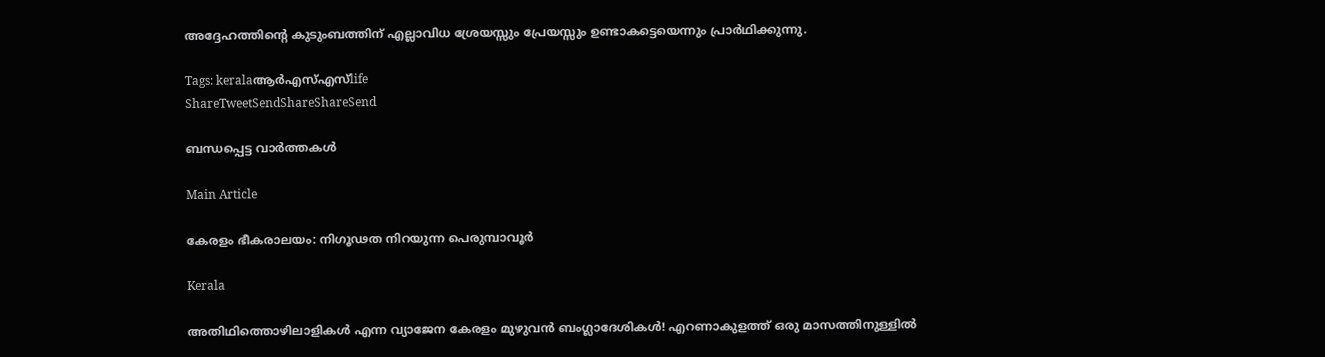അദ്ദേഹത്തിന്റെ കുടുംബത്തിന് എല്ലാവിധ ശ്രേയസ്സും പ്രേയസ്സും ഉണ്ടാകട്ടെയെന്നും പ്രാര്‍ഥിക്കുന്നു.

Tags: keralaആര്‍എസ്എസ്life
ShareTweetSendShareShareSend

ബന്ധപ്പെട്ട വാര്‍ത്തകള്‍

Main Article

കേരളം ഭീകരാലയം: നിഗൂഢത നിറയുന്ന പെരുമ്പാവൂര്‍

Kerala

അതിഥിത്തൊഴിലാളികൾ എന്ന വ്യാജേന കേരളം മുഴുവൻ ബംഗ്ലാദേശികൾ! എറണാകുളത്ത് ഒരു മാസത്തിനുള്ളിൽ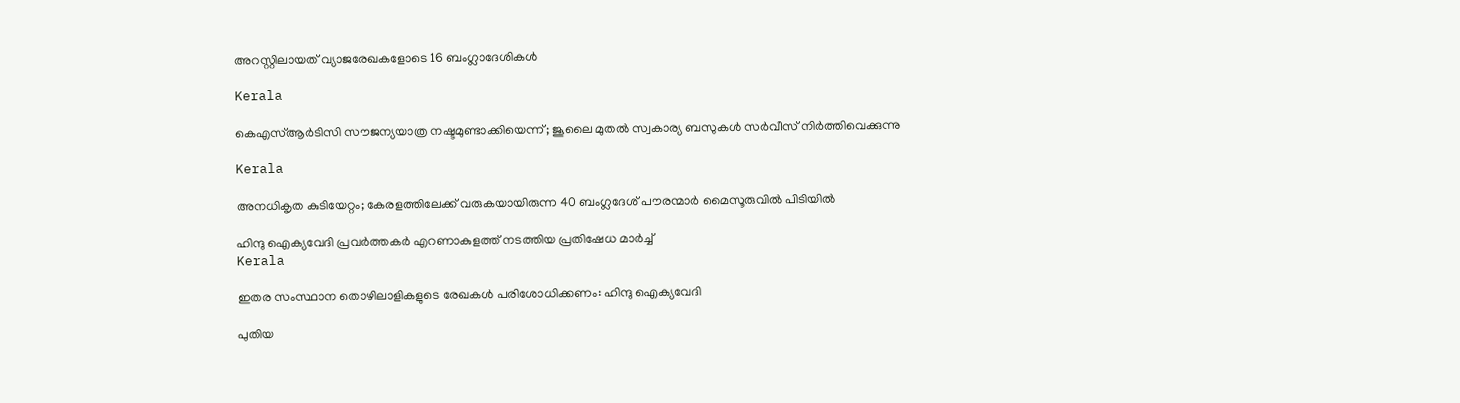അറസ്റ്റിലായത് വ്യാജരേഖകളോടെ 16 ബംഗ്ലാദേശികൾ

Kerala

കെഎസ്ആര്‍ടിസി സൗജന്യയാത്ര നഷ്ടമുണ്ടാക്കിയെന്ന്; ജൂലൈ മുതല്‍ സ്വകാര്യ ബസുകള്‍ സര്‍വീസ് നിര്‍ത്തിവെക്കുന്നു

Kerala

അനധികൃത കുടിയേറ്റം; കേരളത്തിലേക്ക് വരുകയായിരുന്ന 40 ബംഗ്ലദേശ് പൗരന്മാർ മൈസൂരുവിൽ പിടിയിൽ

ഹിന്ദു ഐക്യവേദി പ്രവര്‍ത്തകര്‍ എറണാകുളത്ത് നടത്തിയ പ്രതിഷേധ മാര്‍ച്ച്
Kerala

ഇതര സംസ്ഥാന തൊഴിലാളികളുടെ രേഖകള്‍ പരിശോധിക്കണം: ഹിന്ദു ഐക്യവേദി

പുതിയ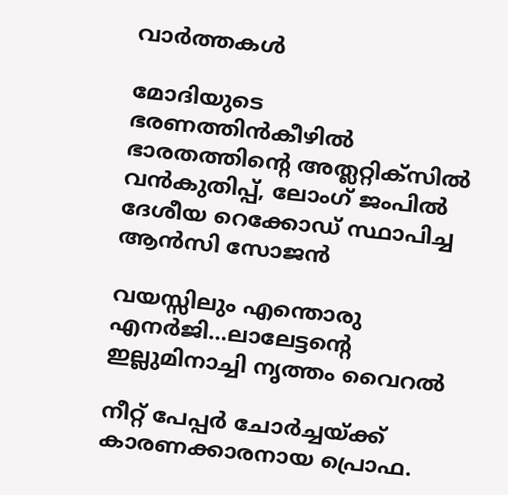വാര്‍ത്തകള്‍

മോദിയുടെ ഭരണത്തിന്‍കീഴില്‍ ഭാരതത്തിന്റെ അത്ലറ്റിക്സില്‍ വന്‍കുതിപ്പ്, ലോംഗ് ജംപില്‍ ദേശീയ റെക്കോഡ് സ്ഥാപിച്ച ആന്‍സി സോജന്‍

വയസ്സിലും എന്തൊരു എനര്‍ജി…ലാലേട്ടന്റെ ഇല്ലുമിനാച്ചി നൃത്തം വൈറല്‍

നീറ്റ് പേപ്പര്‍ ചോര്‍ച്ചയ്‌ക്ക് കാരണക്കാരനായ പ്രൊഫ.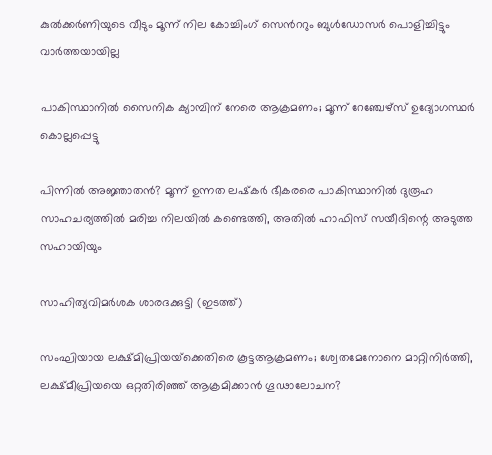കുല്‍ക്കര്‍ണിയുടെ വീടും മൂന്ന് നില കോച്ചിംഗ് സെ‍ന്‍ററും ബുള്‍ഡോസര്‍ പൊളിച്ചിട്ടും വാര്‍ത്തയായില്ല

പാകിസ്ഥാനിൽ സൈനിക ക്യാമ്പിന് നേരെ ആക്രമണം; മൂന്ന് റേഞ്ചേഴ്‌സ് ഉദ്യോഗസ്ഥര്‍ കൊല്ലപ്പെട്ടു

പിന്നില്‍ അജ്ഞാതന്‍? മൂന്ന് ഉന്നത ലഷ്‌കർ ഭീകരരെ പാകിസ്ഥാനിൽ ദുരൂഹ സാഹചര്യത്തിൽ മരിച്ച നിലയിൽ കണ്ടെത്തി, അതിൽ ഹാഫിസ് സയീദിന്റെ അടുത്ത സഹായിയും

സാഹിത്യവിമര്‍ശക ശാരദക്കുട്ടി (ഇടത്ത്)

സംഘിയായ ലക്ഷ്മിപ്രിയയ്‌ക്കെതിരെ കൂട്ടആക്രമണം; ശ്വേതമേനോനെ മാറ്റിനിര്‍ത്തി, ലക്ഷ്മീപ്രിയയെ ഒറ്റതിരിഞ്ഞ് ആക്രമിക്കാന്‍ ഗൂഢാലോചന?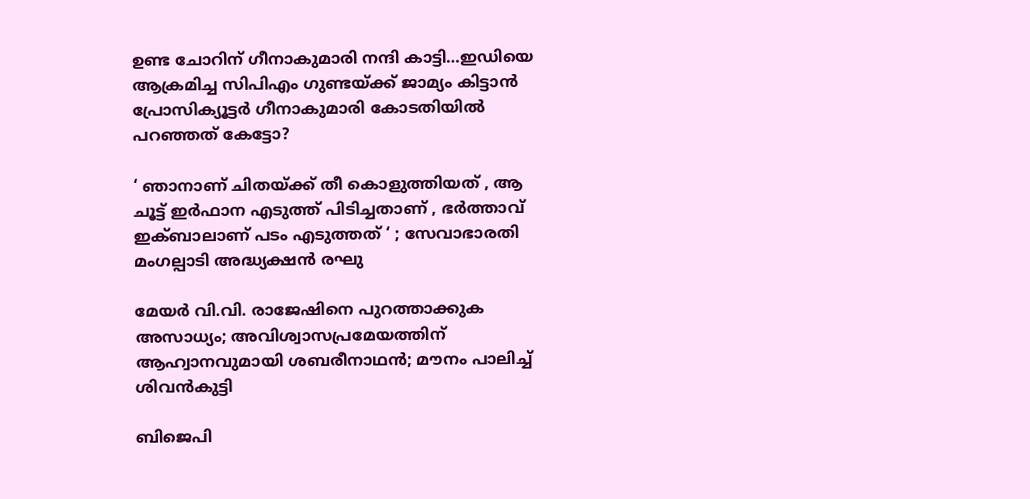ഉണ്ട ചോറിന് ഗീനാകുമാരി നന്ദി കാട്ടി…ഇഡിയെ ആക്രമിച്ച സിപിഎം ഗുണ്ടയ്‌ക്ക് ജാമ്യം കിട്ടാന്‍ പ്രോസിക്യൂട്ടര്‍ ഗീനാകുമാരി കോടതിയില്‍ പറഞ്ഞത് കേട്ടോ?

‘ ഞാനാണ് ചിതയ്‌ക്ക് തീ കൊളുത്തിയത് , ആ ചൂട്ട് ഇർഫാന എടുത്ത് പിടിച്ചതാണ് , ഭർത്താവ് ഇക്ബാലാണ് പടം എടുത്തത് ‘ ; സേവാഭാരതി മംഗല്പാടി അദ്ധ്യക്ഷൻ രഘു

മേയര്‍ വി.വി. രാജേഷിനെ പുറത്താക്കുക അസാധ്യം; അവിശ്വാസപ്രമേയത്തിന് ആഹ്വാനവുമായി ശബരീനാഥന്‍; മൗനം പാലിച്ച് ശിവന്‍കുട്ടി

ബിജെപി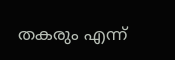തകരും എന്ന്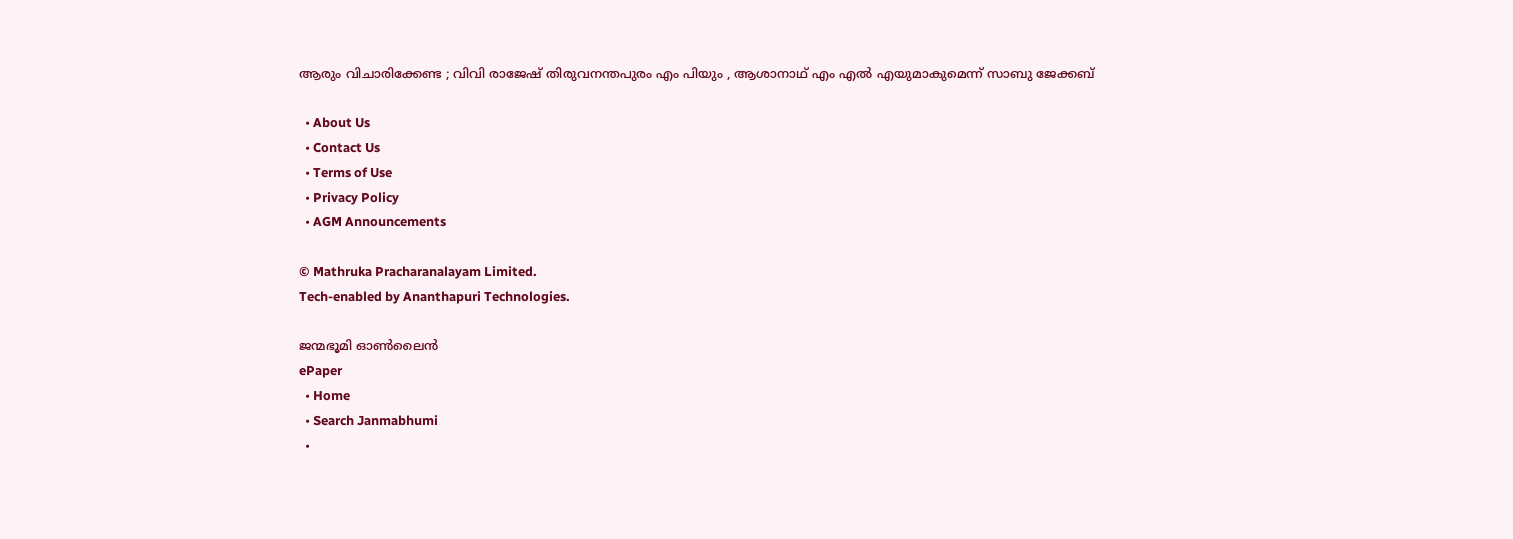ആരും വിചാരിക്കേണ്ട ; വിവി രാജേഷ് തിരുവനന്തപുരം എം പിയും , ആശാനാഥ് എം എൽ എയുമാകുമെന്ന് സാബു ജേക്കബ്

  • About Us
  • Contact Us
  • Terms of Use
  • Privacy Policy
  • AGM Announcements

© Mathruka Pracharanalayam Limited.
Tech-enabled by Ananthapuri Technologies.

ജന്മഭൂമി ഓണ്‍ലൈന്‍
ePaper
  • Home
  • Search Janmabhumi
  •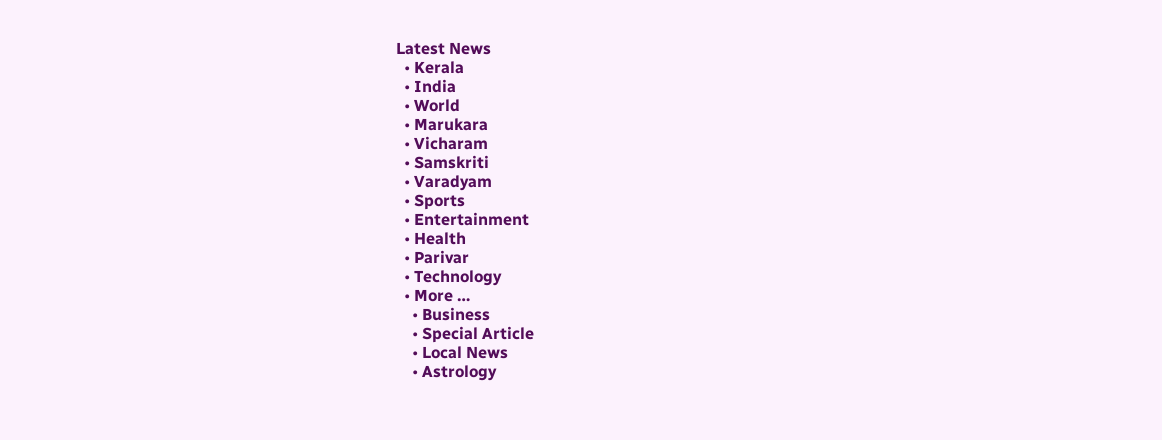Latest News
  • Kerala
  • India
  • World
  • Marukara
  • Vicharam
  • Samskriti
  • Varadyam
  • Sports
  • Entertainment
  • Health
  • Parivar
  • Technology
  • More …
    • Business
    • Special Article
    • Local News
    • Astrology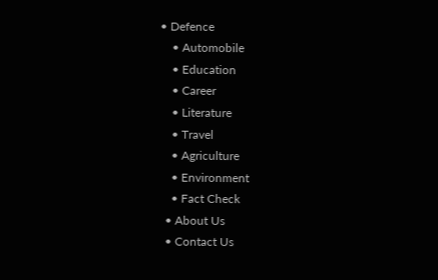• Defence
    • Automobile
    • Education
    • Career
    • Literature
    • Travel
    • Agriculture
    • Environment
    • Fact Check
  • About Us
  • Contact Us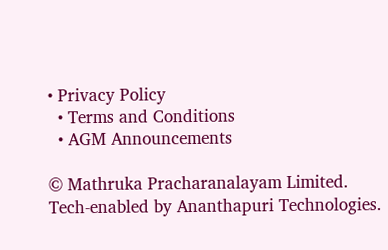• Privacy Policy
  • Terms and Conditions
  • AGM Announcements

© Mathruka Pracharanalayam Limited.
Tech-enabled by Ananthapuri Technologies.